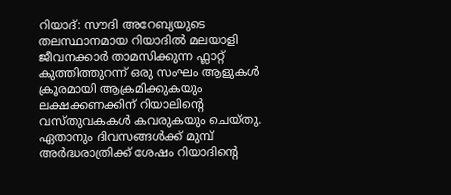റിയാദ്: സൗദി അറേബ്യയുടെ തലസ്ഥാനമായ റിയാദിൽ മലയാളി ജീവനക്കാർ താമസിക്കുന്ന ഫ്ലാറ്റ് കുത്തിത്തുറന്ന് ഒരു സംഘം ആളുകൾ ക്രൂരമായി ആക്രമിക്കുകയും ലക്ഷക്കണക്കിന് റിയാലിന്റെ വസ്തുവകകൾ കവരുകയും ചെയ്തു. ഏതാനും ദിവസങ്ങൾക്ക് മുമ്പ് അർദ്ധരാത്രിക്ക് ശേഷം റിയാദിന്റെ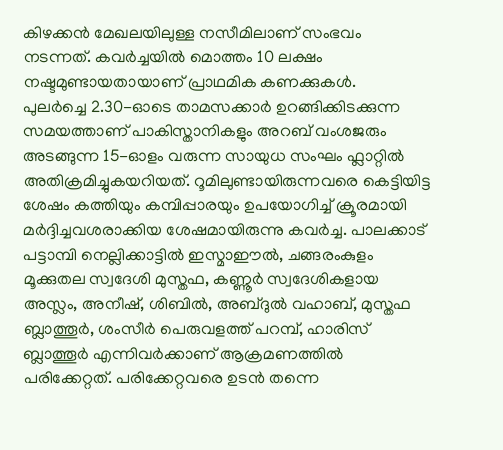കിഴക്കൻ മേഖലയിലുള്ള നസീമിലാണ് സംഭവം നടന്നത്. കവർച്ചയിൽ മൊത്തം 10 ലക്ഷം നഷ്ടമുണ്ടായതായാണ് പ്രാഥമിക കണക്കുകൾ.
പുലർച്ചെ 2.30-ഓടെ താമസക്കാർ ഉറങ്ങിക്കിടക്കുന്ന സമയത്താണ് പാകിസ്താനികളും അറബ് വംശജരും അടങ്ങുന്ന 15-ഓളം വരുന്ന സായുധ സംഘം ഫ്ലാറ്റിൽ അതിക്രമിച്ചുകയറിയത്. റൂമിലുണ്ടായിരുന്നവരെ കെട്ടിയിട്ട ശേഷം കത്തിയും കമ്പിപ്പാരയും ഉപയോഗിച്ച് ക്രൂരമായി മർദ്ദിച്ചവശരാക്കിയ ശേഷമായിരുന്നു കവർച്ച. പാലക്കാട് പട്ടാമ്പി നെല്ലിക്കാട്ടിൽ ഇസ്മാഈൽ, ചങ്ങരംകുളം മൂക്കുതല സ്വദേശി മുസ്തഫ, കണ്ണൂർ സ്വദേശികളായ അസ്ലം, അനീഷ്, ശിബിൽ, അബ്ദുൽ വഹാബ്, മുസ്തഫ ബ്ലാത്തൂർ, ശംസീർ പെരുവളത്ത് പറമ്പ്, ഹാരിസ് ബ്ലാത്തൂർ എന്നിവർക്കാണ് ആക്രമണത്തിൽ പരിക്കേറ്റത്. പരിക്കേറ്റവരെ ഉടൻ തന്നെ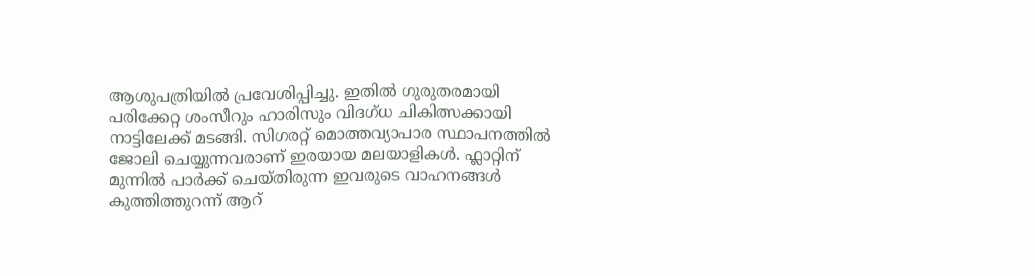ആശുപത്രിയിൽ പ്രവേശിപ്പിച്ചു. ഇതിൽ ഗുരുതരമായി പരിക്കേറ്റ ശംസീറും ഹാരിസും വിദഗ്ധ ചികിത്സക്കായി നാട്ടിലേക്ക് മടങ്ങി. സിഗരറ്റ് മൊത്തവ്യാപാര സ്ഥാപനത്തിൽ ജോലി ചെയ്യുന്നവരാണ് ഇരയായ മലയാളികൾ. ഫ്ലാറ്റിന് മുന്നിൽ പാർക്ക് ചെയ്തിരുന്ന ഇവരുടെ വാഹനങ്ങൾ കുത്തിത്തുറന്ന് ആറ്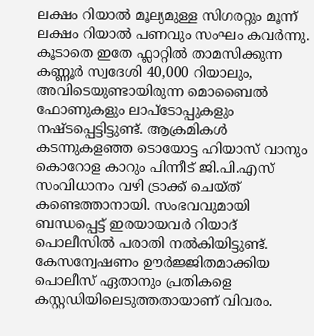ലക്ഷം റിയാൽ മൂല്യമുള്ള സിഗരറ്റും മൂന്ന് ലക്ഷം റിയാൽ പണവും സംഘം കവർന്നു.
കൂടാതെ ഇതേ ഫ്ലാറ്റിൽ താമസിക്കുന്ന കണ്ണൂർ സ്വദേശി 40,000 റിയാലും, അവിടെയുണ്ടായിരുന്ന മൊബൈൽ ഫോണുകളും ലാപ്ടോപ്പുകളും നഷ്ടപ്പെട്ടിട്ടുണ്ട്. ആക്രമികൾ കടന്നുകളഞ്ഞ ടൊയോട്ട ഹിയാസ് വാനും കൊറോള കാറും പിന്നീട് ജി.പി.എസ് സംവിധാനം വഴി ട്രാക്ക് ചെയ്ത് കണ്ടെത്താനായി. സംഭവവുമായി ബന്ധപ്പെട്ട് ഇരയായവർ റിയാദ് പൊലീസിൽ പരാതി നൽകിയിട്ടുണ്ട്. കേസന്വേഷണം ഊർജ്ജിതമാക്കിയ പൊലീസ് ഏതാനും പ്രതികളെ കസ്റ്റഡിയിലെടുത്തതായാണ് വിവരം.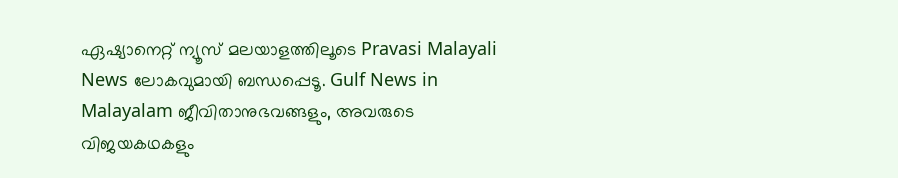ഏഷ്യാനെറ്റ് ന്യൂസ് മലയാളത്തിലൂടെ Pravasi Malayali News ലോകവുമായി ബന്ധപ്പെടൂ. Gulf News in Malayalam ജീവിതാനുഭവങ്ങളും, അവരുടെ വിജയകഥകളും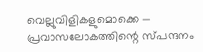വെല്ലുവിളികളുമൊക്കെ — പ്രവാസലോകത്തിന്റെ സ്പന്ദനം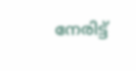നേരിട്ട്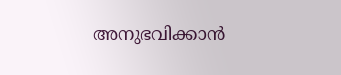അനുഭവിക്കാൻ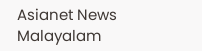Asianet News Malayalam